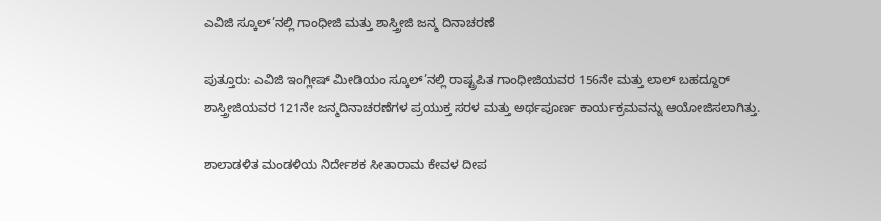ಎವಿಜಿ ಸ್ಕೂಲ್’ನಲ್ಲಿ ಗಾಂಧೀಜಿ ಮತ್ತು ಶಾಸ್ತ್ರೀಜಿ ಜನ್ಮ ದಿನಾಚರಣೆ

ಪುತ್ತೂರು: ಎವಿಜಿ ಇಂಗ್ಲೀಷ್ ಮೀಡಿಯಂ ಸ್ಕೂಲ್’ನಲ್ಲಿ ರಾಷ್ಟ್ರಪಿತ ಗಾಂಧೀಜಿಯವರ 156ನೇ ಮತ್ತು ಲಾಲ್ ಬಹದ್ದೂರ್ ಶಾಸ್ತ್ರೀಜಿಯವರ 121ನೇ ಜನ್ಮದಿನಾಚರಣೆಗಳ ಪ್ರಯುಕ್ತ ಸರಳ ಮತ್ತು ಅರ್ಥಪೂರ್ಣ ಕಾರ್ಯಕ್ರಮವನ್ನು ಆಯೋಜಿಸಲಾಗಿತ್ತು.

ಶಾಲಾಡಳಿತ ಮಂಡಳಿಯ ನಿರ್ದೇಶಕ ಸೀತಾರಾಮ ಕೇವಳ ದೀಪ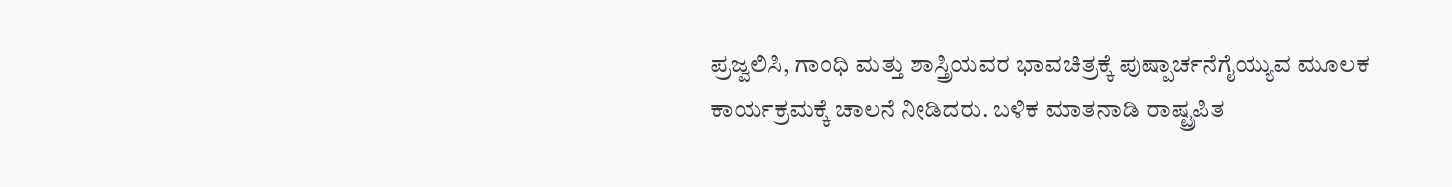ಪ್ರಜ್ವಲಿಸಿ, ಗಾಂಧಿ ಮತ್ತು ಶಾಸ್ತ್ರಿಯವರ ಭಾವಚಿತ್ರಕ್ಕೆ ಪುಷ್ಪಾರ್ಚನೆಗೈಯ್ಯುವ ಮೂಲಕ ಕಾರ್ಯಕ್ರಮಕ್ಕೆ ಚಾಲನೆ ನೀಡಿದರು. ಬಳಿಕ ಮಾತನಾಡಿ ರಾಷ್ಟ್ರಪಿತ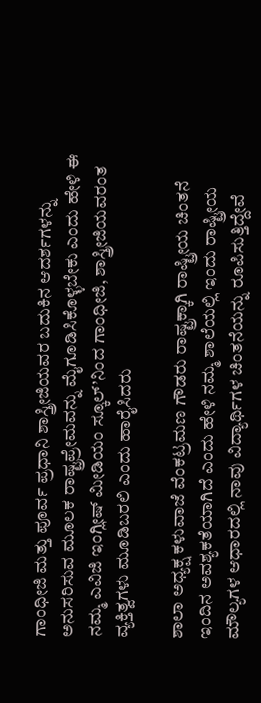ಗಾಂಧೀಜಿ ಮತ್ತು ಪೂರ್ವ ಪ್ರಧಾನಿ ಶಾಸ್ತ್ರೀಜಿಯವರ ಬದುಕಿನ ಆದರ್ಶಗಳನ್ನು ಅನುಸರಿಸುವ ಮೂಲಕ ರಾಷ್ಟ್ರಪ್ರೇಮವನ್ನು ಮೈಗೂಡಿಸಿಕೊಳ್ಳಬೇಕು ಎಂದು ಹೇಳಿ ಈ ನಮ್ಮ ಎವಿಜಿ ಇಂಗ್ಲೀಷ್ ಮೀಡಿಯಂ ಸ್ಕೂಲ್’ನಿಂದ ಗಾಂಧೀಜಿ, ಶಾಸ್ತ್ರೀಜಿಯವರಂತ ವ್ಯಕ್ತಿತ್ವಗಳು ಮೂಡಿಬರಲಿ ಎಂದು ಹಾರೈಸಿದರು

ಶಾಲಾ ಅಧ್ಯಕ್ಷ ಕಳುವಾಜೆ ವೆಂಕಟ್ರಮಣ ಗೌಡರು ರಾಷ್ಟ್ರಕ್ಕಾಗಿ ರಾಷ್ಟ್ರೀಯ ಚಿಂತನೆ ಇಂದಿನ ಅವಶ್ಯಕತೆಯಾಗಿದೆ ಎಂದು ಹೇಳಿ ನಮ್ಮ ಶಾಲೆಯಲ್ಲಿ ಇಂದು ರಾಷ್ಟ್ರೀಯ ಮೌಲ್ಯಗಳ ಆಧಾರದಲ್ಲಿ ನಾವು ವಿದ್ಯಾರ್ಥಿಗಳ ಚಿಂತನೆಯನ್ನು ರೂಪಿಸುತ್ತಿದ್ದೇವೆ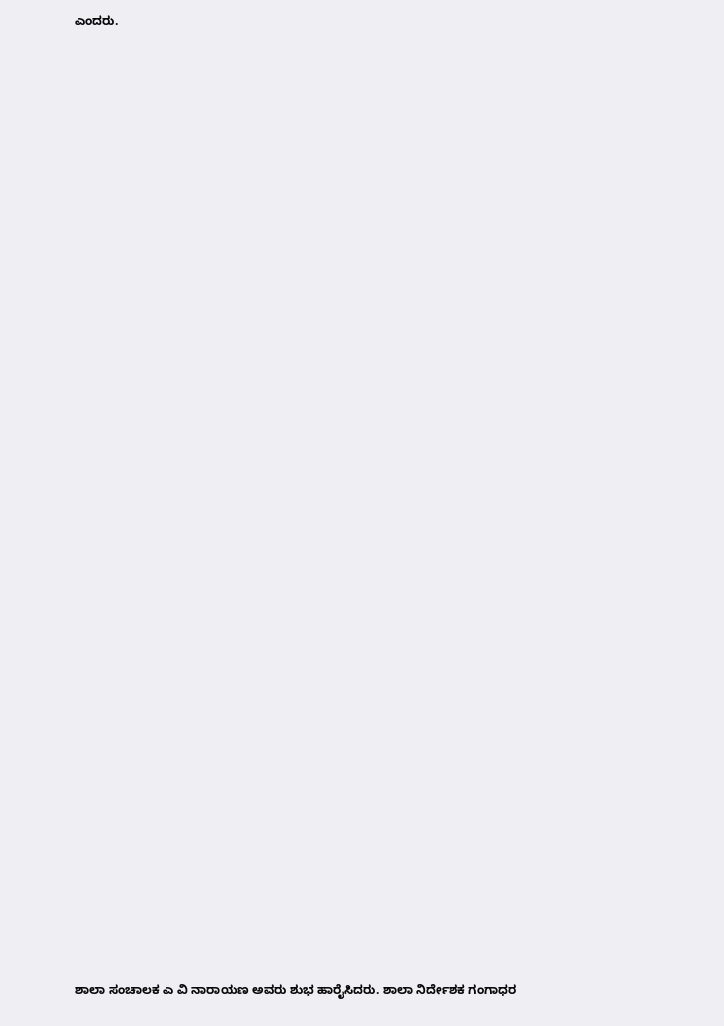ಎಂದರು.
























































ಶಾಲಾ ಸಂಚಾಲಕ ಎ ವಿ ನಾರಾಯಣ ಅವರು ಶುಭ ಹಾರೈಸಿದರು. ಶಾಲಾ ನಿರ್ದೇಶಕ ಗಂಗಾಧರ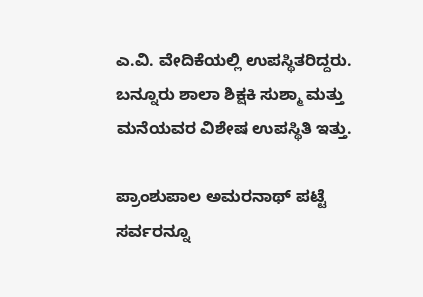ಎ.ವಿ. ವೇದಿಕೆಯಲ್ಲಿ ಉಪಸ್ಥಿತರಿದ್ದರು. ಬನ್ನೂರು ಶಾಲಾ ಶಿಕ್ಷಕಿ ಸುಶ್ಮಾ ಮತ್ತು ಮನೆಯವರ ವಿಶೇಷ ಉಪಸ್ಥಿತಿ ಇತ್ತು.

ಪ್ರಾಂಶುಪಾಲ ಅಮರನಾಥ್ ಪಟ್ಟೆ ಸರ್ವರನ್ನೂ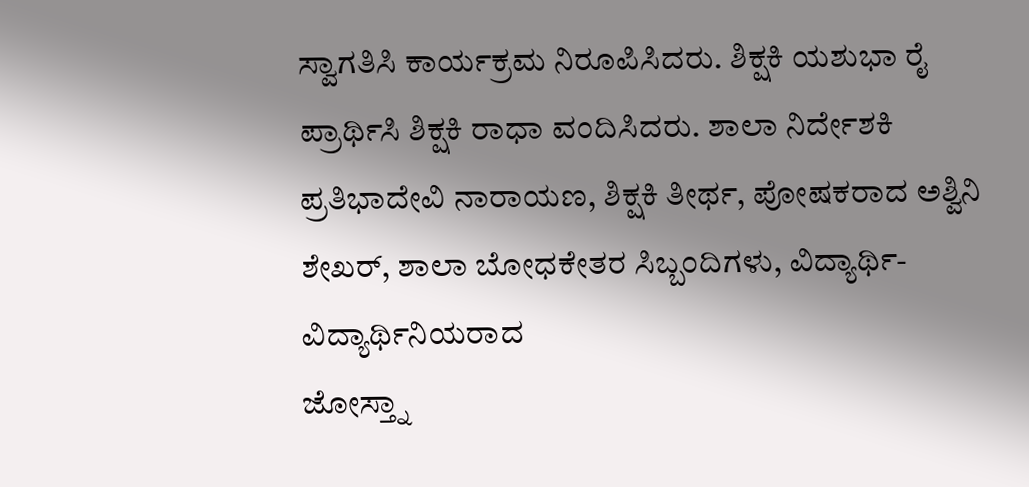ಸ್ವಾಗತಿಸಿ ಕಾರ್ಯಕ್ರಮ ನಿರೂಪಿಸಿದರು. ಶಿಕ್ಷಕಿ ಯಶುಭಾ ರೈ ಪ್ರಾರ್ಥಿಸಿ ಶಿಕ್ಷಕಿ ರಾಧಾ ವಂದಿಸಿದರು. ಶಾಲಾ ನಿರ್ದೇಶಕಿ ಪ್ರತಿಭಾದೇವಿ ನಾರಾಯಣ, ಶಿಕ್ಷಕಿ ತೀರ್ಥ, ಪೋಷಕರಾದ ಅಶ್ವಿನಿ ಶೇಖರ್, ಶಾಲಾ ಬೋಧಕೇತರ ಸಿಬ್ಬಂದಿಗಳು, ವಿದ್ಯಾರ್ಥಿ-ವಿದ್ಯಾರ್ಥಿನಿಯರಾದ
ಜೋಸ್ತ್ನಾ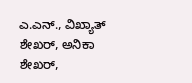ಎ.ಎನ್., ವಿಖ್ಯಾತ್ ಶೇಖರ್, ಅನಿಕಾ ಶೇಖರ್,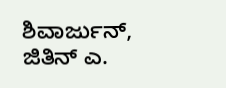ಶಿವಾರ್ಜುನ್, ಜಿತಿನ್ ಎ.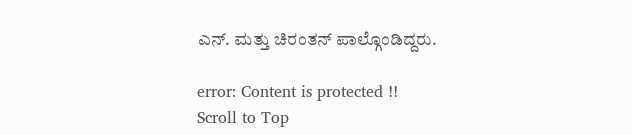ಎನ್. ಮತ್ತು ಚಿರಂತನ್ ಪಾಲ್ಗೊಂಡಿದ್ದರು.

error: Content is protected !!
Scroll to Top